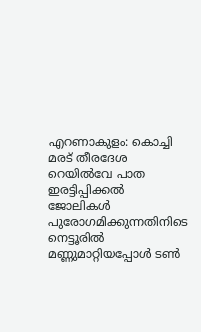എറണാകുളം: കൊച്ചി മരട് തീരദേശ റെയിൽവേ പാത ഇരട്ടിപ്പിക്കൽ ജോലികൾ പുരോഗമിക്കുന്നതിനിടെ നെട്ടൂരിൽ മണ്ണുമാറ്റിയപ്പോൾ ടൺ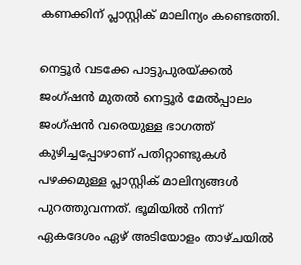കണക്കിന് പ്ലാസ്റ്റിക് മാലിന്യം കണ്ടെത്തി.

നെട്ടൂർ വടക്കേ പാട്ടുപുരയ്ക്കൽ ജംഗ്ഷൻ മുതൽ നെട്ടൂർ മേൽപ്പാലം ജംഗ്ഷൻ വരെയുള്ള ഭാഗത്ത് കുഴിച്ചപ്പോഴാണ് പതിറ്റാണ്ടുകൾ പഴക്കമുള്ള പ്ലാസ്റ്റിക് മാലിന്യങ്ങൾ പുറത്തുവന്നത്. ഭൂമിയിൽ നിന്ന് ഏകദേശം ഏഴ് അടിയോളം താഴ്ചയിൽ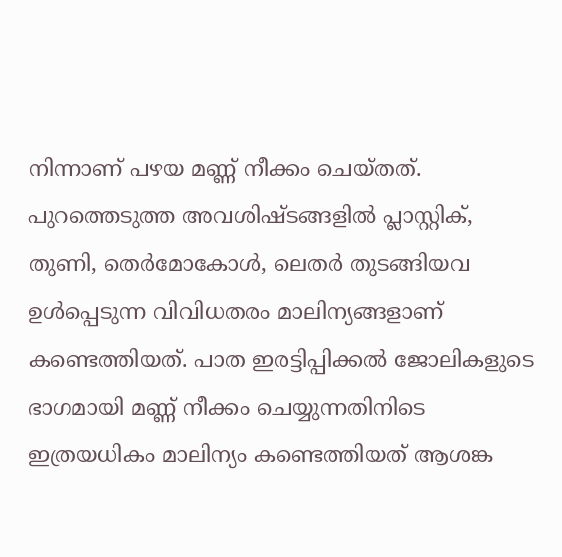നിന്നാണ് പഴയ മണ്ണ് നീക്കം ചെയ്തത്.
പുറത്തെടുത്ത അവശിഷ്ടങ്ങളിൽ പ്ലാസ്റ്റിക്, തുണി, തെർമോകോൾ, ലെതർ തുടങ്ങിയവ ഉൾപ്പെടുന്ന വിവിധതരം മാലിന്യങ്ങളാണ് കണ്ടെത്തിയത്. പാത ഇരട്ടിപ്പിക്കൽ ജോലികളുടെ ഭാഗമായി മണ്ണ് നീക്കം ചെയ്യുന്നതിനിടെ ഇത്രയധികം മാലിന്യം കണ്ടെത്തിയത് ആശങ്ക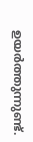ഉയർത്തുന്നുണ്ട്.